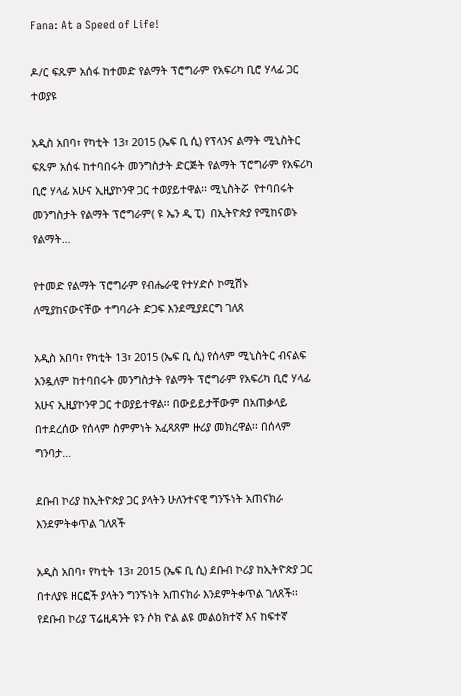Fana: At a Speed of Life!

ዶ/ር ፍጹም አሰፋ ከተመድ የልማት ፕሮግራም የአፍሪካ ቢሮ ሃላፊ ጋር ተወያዩ

አዲስ አበባ፣ የካቲት 13፣ 2015 (ኤፍ ቢ ሲ) የፕላንና ልማት ሚኒስትር ፍጹም አሰፋ ከተባበሩት መንግስታት ድርጅት የልማት ፕሮግራም የአፍሪካ ቢሮ ሃላፊ አሁና ኢዚያኮንዋ ጋር ተወያይተዋል፡፡ ሚኒስትሯ  የተባበሩት መንግስታት የልማት ፕሮግራም( ዩ ኤን ዲ ፒ)  በኢትዮጵያ የሚከናወኑ የልማት…

የተመድ የልማት ፕሮግራም የብሔራዊ የተሃድሶ ኮሚሽኑ ለሚያከናውናቸው ተግባራት ድጋፍ እንደሚያደርግ ገለጸ

አዲስ አበባ፣ የካቲት 13፣ 2015 (ኤፍ ቢ ሲ) የሰላም ሚኒስትር ብናልፍ አንዷለም ከተባበሩት መንግስታት የልማት ፕሮግራም የአፍሪካ ቢሮ ሃላፊ አሁና ኢዚያኮንዋ ጋር ተወያይተዋል፡፡ በውይይታቸውም በአጠቃላይ በተደረሰው የሰላም ስምምነት አፈጻጸም ዙሪያ መክረዋል፡፡ በሰላም ግንባታ…

ደቡብ ኮሪያ ከኢትዮጵያ ጋር ያላትን ሁለንተናዊ ግንኙነት አጠናክራ እንደምትቀጥል ገለጸች

አዲስ አበባ፣ የካቲት 13፣ 2015 (ኤፍ ቢ ሲ) ደቡብ ኮሪያ ከኢትዮጵያ ጋር በተለያዩ ዘርፎች ያላትን ግንኙነት አጠናክራ እንደምትቀጥል ገለጸች፡፡ የደቡብ ኮሪያ ፕሬዚዳንት ዩን ሶክ ዮል ልዩ መልዕክተኛ እና ከፍተኛ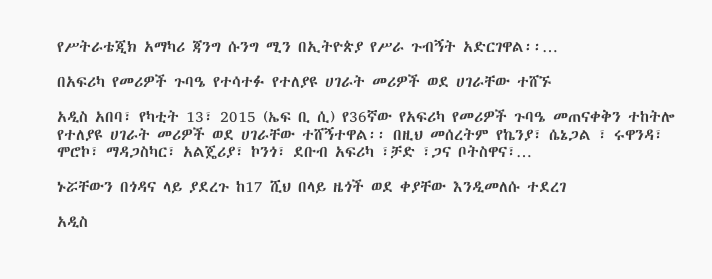የሥትራቴጂክ አማካሪ ጃንግ ሱንግ ሚን በኢትዮጵያ የሥራ ጉብኝት አድርገዋል፡፡…

በአፍሪካ የመሪዎች ጉባዔ የተሳተፉ የተለያዩ ሀገራት መሪዎች ወደ ሀገራቸው ተሸኙ

አዲስ አበባ፣ የካቲት 13፣ 2015 (ኤፍ ቢ ሲ) የ36ኛው የአፍሪካ የመሪዎች ጉባዔ መጠናቀቅን ተከትሎ የተለያዩ ሀገራት መሪዎች ወደ ሀገራቸው ተሸኝተዋል፡፡ በዚህ መሰረትም የኬንያ፣ ሴኔጋል ፣ ሩዋንዳ፣ ሞሮኮ፣ ማዳጋስካር፣ አልጄሪያ፣ ኮንጎ፣ ደቡብ አፍሪካ ፣ቻድ ፣ጋና ቦትስዋና፣…

ኑሯቸውን በጎዳና ላይ ያደረጉ ከ17 ሺህ በላይ ዜጎች ወደ ቀያቸው እንዲመለሱ ተደረገ

አዲስ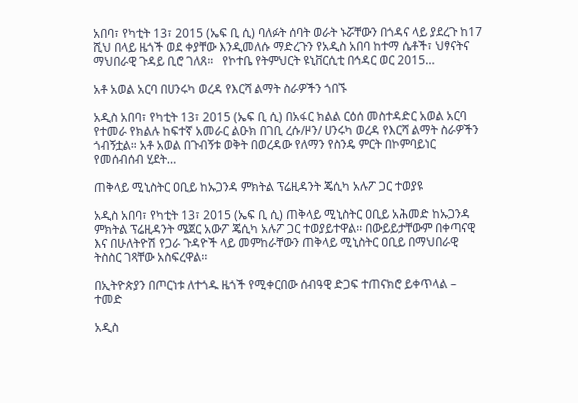አበባ፣ የካቲት 13፣ 2015 (ኤፍ ቢ ሲ) ባለፉት ሰባት ወራት ኑሯቸውን በጎዳና ላይ ያደረጉ ከ17 ሺህ በላይ ዜጎች ወደ ቀያቸው እንዲመለሱ ማድረጉን የአዲስ አበባ ከተማ ሴቶች፣ ህፃናትና ማህበራዊ ጉዳይ ቢሮ ገለጸ።   የኮተቤ የትምህርት ዩኒቨርሲቲ በኅዳር ወር 2015…

አቶ አወል አርባ በሀንሩካ ወረዳ የእርሻ ልማት ስራዎችን ጎበኙ

አዲስ አበባ፣ የካቲት 13፣ 2015 (ኤፍ ቢ ሲ) በአፋር ክልል ርዕሰ መስተዳድር አወል አርባ የተመራ የክልሉ ከፍተኛ አመራር ልዑክ በገቢ ረሱ/ዞን/ ሀንሩካ ወረዳ የእርሻ ልማት ስራዎችን ጎብኝቷል። አቶ አወል በጉብኝቱ ወቅት በወረዳው የለማን የስንዴ ምርት በኮምባይነር የመሰብሰብ ሂደት…

ጠቅላይ ሚኒስትር ዐቢይ ከኡጋንዳ ምክትል ፕሬዚዳንት ጄሲካ አሉፖ ጋር ተወያዩ

አዲስ አበባ፣ የካቲት 13፣ 2015 (ኤፍ ቢ ሲ) ጠቅላይ ሚኒስትር ዐቢይ አሕመድ ከኡጋንዳ ምክትል ፕሬዚዳንት ሜጀር አውፖ ጄሲካ አሉፖ ጋር ተወያይተዋል፡፡ በውይይታቸውም በቀጣናዊ እና በሁለትዮሽ የጋራ ጉዳዮች ላይ መምከራቸውን ጠቅላይ ሚኒስትር ዐቢይ በማህበራዊ ትስስር ገጻቸው አስፍረዋል፡፡

በኢትዮጵያን በጦርነቱ ለተጎዱ ዜጎች የሚቀርበው ሰብዓዊ ድጋፍ ተጠናክሮ ይቀጥላል – ተመድ

አዲስ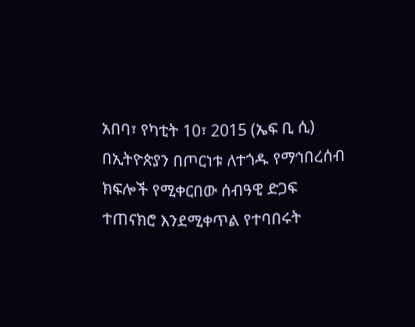አበባ፣ የካቲት 10፣ 2015 (ኤፍ ቢ ሲ) በኢትዮጵያን በጦርነቱ ለተጎዱ የማኅበረሰብ ክፍሎች የሚቀርበው ሰብዓዊ ድጋፍ ተጠናክሮ እንደሚቀጥል የተባበሩት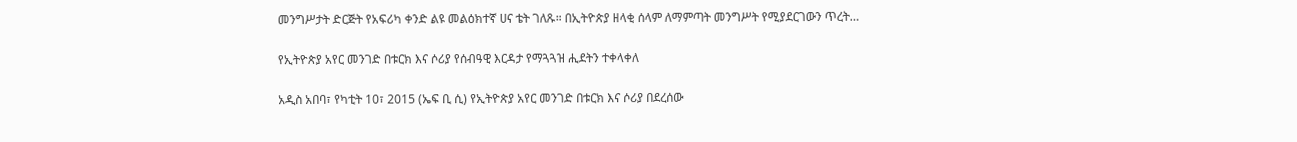መንግሥታት ድርጅት የአፍሪካ ቀንድ ልዩ መልዕክተኛ ሀና ቴት ገለጹ። በኢትዮጵያ ዘላቂ ሰላም ለማምጣት መንግሥት የሚያደርገውን ጥረት…

የኢትዮጵያ አየር መንገድ በቱርክ እና ሶሪያ የሰብዓዊ እርዳታ የማጓጓዝ ሒደትን ተቀላቀለ

አዲስ አበባ፣ የካቲት 10፣ 2015 (ኤፍ ቢ ሲ) የኢትዮጵያ አየር መንገድ በቱርክ እና ሶሪያ በደረሰው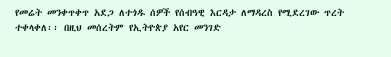የመሬት መንቀጥቀጥ አደጋ ለተጎዱ ሰዎች የሰብዓዊ እርዳታ ለማዳረስ የሚደረገው ጥረት ተቀላቀለ፡፡ በዚህ መሰረትም የኢትዮጵያ አየር መንገድ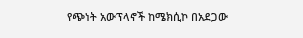የጭነት አውፕላኖች ከሜክሲኮ በአደጋው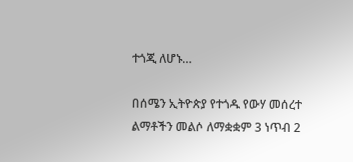ተጎጂ ለሆኑ…

በሰሜን ኢትዮጵያ የተጎዱ የውሃ መሰረተ ልማቶችን መልሶ ለማቋቋም 3 ነጥብ 2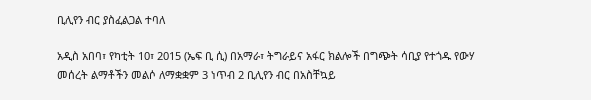ቢሊየን ብር ያስፈልጋል ተባለ

አዲስ አበባ፣ የካቲት 10፣ 2015 (ኤፍ ቢ ሲ) በአማራ፣ ትግራይና አፋር ክልሎች በግጭት ሳቢያ የተጎዱ የውሃ መሰረት ልማቶችን መልሶ ለማቋቋም 3 ነጥብ 2 ቢሊየን ብር በአስቸኳይ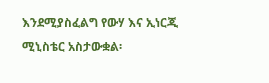እንደሚያስፈልግ የውሃ እና ኢነርጂ ሚኒስቴር አስታውቋል፡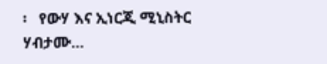፡   የውሃ እና ኢነርጂ ሚኒስትር ሃብታሙ…